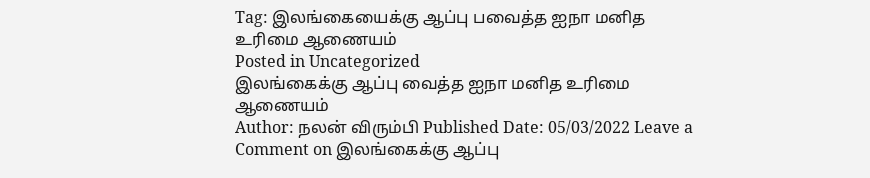Tag: இலங்கையைக்கு ஆப்பு பவைத்த ஐநா மனித உரிமை ஆணையம்
Posted in Uncategorized
இலங்கைக்கு ஆப்பு வைத்த ஐநா மனித உரிமை ஆணையம்
Author: நலன் விரும்பி Published Date: 05/03/2022 Leave a Comment on இலங்கைக்கு ஆப்பு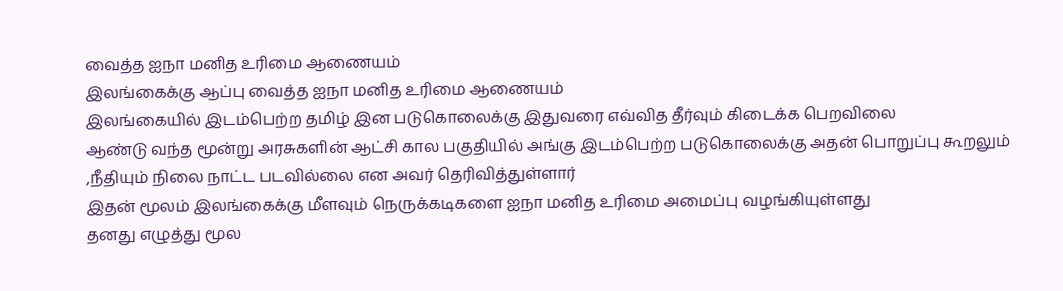வைத்த ஐநா மனித உரிமை ஆணையம்
இலங்கைக்கு ஆப்பு வைத்த ஐநா மனித உரிமை ஆணையம்
இலங்கையில் இடம்பெற்ற தமிழ் இன படுகொலைக்கு இதுவரை எவ்வித தீர்வும் கிடைக்க பெறவிலை
ஆண்டு வந்த மூன்று அரசுகளின் ஆட்சி கால பகுதியில் அங்கு இடம்பெற்ற படுகொலைக்கு அதன் பொறுப்பு கூறலும் ,நீதியும் நிலை நாட்ட படவில்லை என அவர் தெரிவித்துள்ளார்
இதன் மூலம் இலங்கைக்கு மீளவும் நெருக்கடிகளை ஐநா மனித உரிமை அமைப்பு வழங்கியுள்ளது
தனது எழுத்து மூல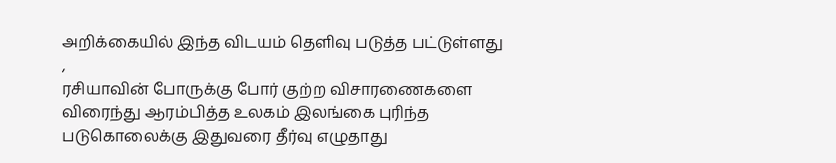அறிக்கையில் இந்த விடயம் தெளிவு படுத்த பட்டுள்ளது ,
ரசியாவின் போருக்கு போர் குற்ற விசாரணைகளை விரைந்து ஆரம்பித்த உலகம் இலங்கை புரிந்த படுகொலைக்கு இதுவரை தீர்வு எழுதாது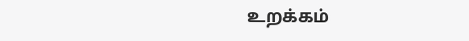உறக்கம்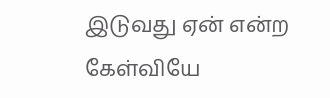இடுவது ஏன் என்ற கேள்வியே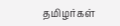தமிழர்கள்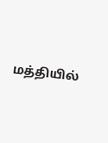மத்தியில்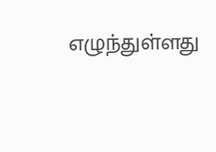எழுந்துள்ளது